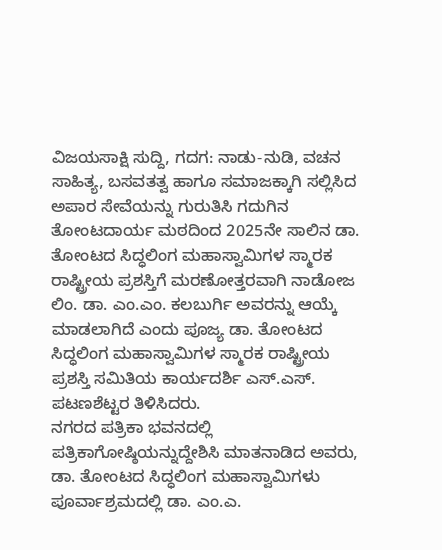ವಿಜಯಸಾಕ್ಷಿ ಸುದ್ದಿ, ಗದಗ: ನಾಡು-ನುಡಿ, ವಚನ ಸಾಹಿತ್ಯ, ಬಸವತತ್ವ ಹಾಗೂ ಸಮಾಜಕ್ಕಾಗಿ ಸಲ್ಲಿಸಿದ ಅಪಾರ ಸೇವೆಯನ್ನು ಗುರುತಿಸಿ ಗದುಗಿನ ತೋಂಟದಾರ್ಯ ಮಠದಿಂದ 2025ನೇ ಸಾಲಿನ ಡಾ. ತೋಂಟದ ಸಿದ್ಧಲಿಂಗ ಮಹಾಸ್ವಾಮಿಗಳ ಸ್ಮಾರಕ ರಾಷ್ಟ್ರೀಯ ಪ್ರಶಸ್ತಿಗೆ ಮರಣೋತ್ತರವಾಗಿ ನಾಡೋಜ ಲಿಂ. ಡಾ. ಎಂ.ಎಂ. ಕಲಬುರ್ಗಿ ಅವರನ್ನು ಆಯ್ಕೆ ಮಾಡಲಾಗಿದೆ ಎಂದು ಪೂಜ್ಯ ಡಾ. ತೋಂಟದ ಸಿದ್ಧಲಿಂಗ ಮಹಾಸ್ವಾಮಿಗಳ ಸ್ಮಾರಕ ರಾಷ್ಟ್ರೀಯ ಪ್ರಶಸ್ತಿ ಸಮಿತಿಯ ಕಾರ್ಯದರ್ಶಿ ಎಸ್.ಎಸ್. ಪಟಣಶೆಟ್ಟರ ತಿಳಿಸಿದರು.
ನಗರದ ಪತ್ರಿಕಾ ಭವನದಲ್ಲಿ ಪತ್ರಿಕಾಗೋಷ್ಠಿಯನ್ನುದ್ದೇಶಿಸಿ ಮಾತನಾಡಿದ ಅವರು, ಡಾ. ತೋಂಟದ ಸಿದ್ಧಲಿಂಗ ಮಹಾಸ್ವಾಮಿಗಳು ಪೂರ್ವಾಶ್ರಮದಲ್ಲಿ ಡಾ. ಎಂ.ಎ.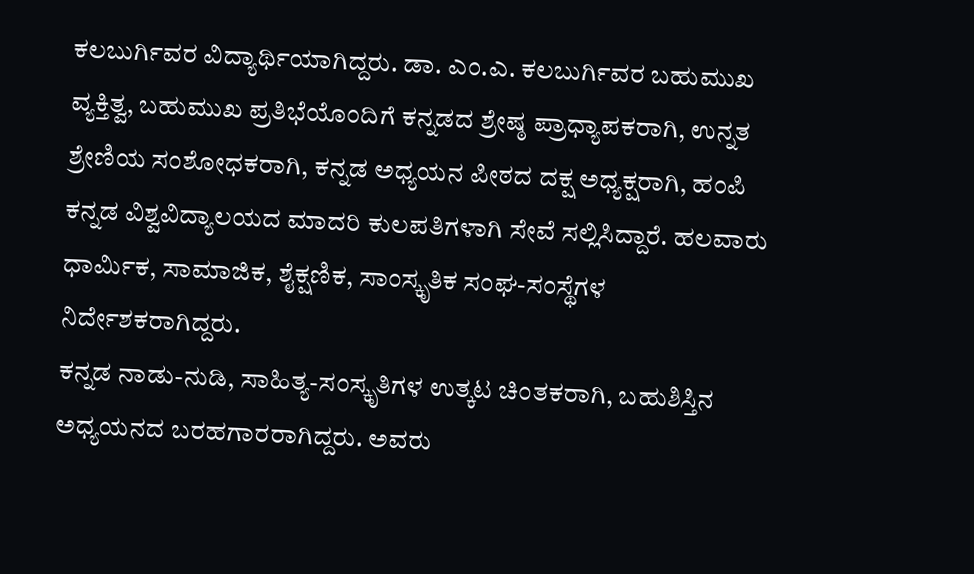ಕಲಬುರ್ಗಿವರ ವಿದ್ಯಾರ್ಥಿಯಾಗಿದ್ದರು. ಡಾ. ಎಂ.ಎ. ಕಲಬುರ್ಗಿವರ ಬಹುಮುಖ ವ್ಯಕ್ತಿತ್ವ, ಬಹುಮುಖ ಪ್ರತಿಭೆಯೊಂದಿಗೆ ಕನ್ನಡದ ಶ್ರೇಷ್ಠ ಪ್ರಾಧ್ಯಾಪಕರಾಗಿ, ಉನ್ನತ ಶ್ರೇಣಿಯ ಸಂಶೋಧಕರಾಗಿ, ಕನ್ನಡ ಅಧ್ಯಯನ ಪೀಠದ ದಕ್ಷ ಅಧ್ಯಕ್ಷರಾಗಿ, ಹಂಪಿ ಕನ್ನಡ ವಿಶ್ವವಿದ್ಯಾಲಯದ ಮಾದರಿ ಕುಲಪತಿಗಳಾಗಿ ಸೇವೆ ಸಲ್ಲಿಸಿದ್ದಾರೆ. ಹಲವಾರು ಧಾರ್ಮಿಕ, ಸಾಮಾಜಿಕ, ಶೈಕ್ಷಣಿಕ, ಸಾಂಸ್ಕೃತಿಕ ಸಂಘ-ಸಂಸ್ಥೆಗಳ ನಿರ್ದೇಶಕರಾಗಿದ್ದರು.
ಕನ್ನಡ ನಾಡು-ನುಡಿ, ಸಾಹಿತ್ಯ-ಸಂಸ್ಕೃತಿಗಳ ಉತ್ಕಟ ಚಿಂತಕರಾಗಿ, ಬಹುಶಿಸ್ತಿನ ಅಧ್ಯಯನದ ಬರಹಗಾರರಾಗಿದ್ದರು. ಅವರು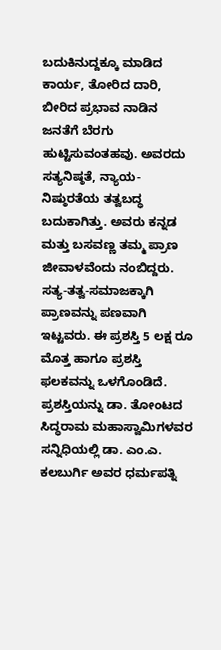ಬದುಕಿನುದ್ದಕ್ಕೂ ಮಾಡಿದ ಕಾರ್ಯ, ತೋರಿದ ದಾರಿ, ಬೀರಿದ ಪ್ರಭಾವ ನಾಡಿನ ಜನತೆಗೆ ಬೆರಗು ಹುಟ್ಟಿಸುವಂತಹವು. ಅವರದು ಸತ್ಯನಿಷ್ಠತೆ, ನ್ಯಾಯ-ನಿಷ್ಠುರತೆಯ ತತ್ವಬದ್ಧ ಬದುಕಾಗಿತ್ತು. ಅವರು ಕನ್ನಡ ಮತ್ತು ಬಸವಣ್ಣ ತಮ್ಮ ಪ್ರಾಣ ಜೀವಾಳವೆಂದು ನಂಬಿದ್ದರು. ಸತ್ಯ-ತತ್ವ-ಸಮಾಜಕ್ಕಾಗಿ ಪ್ರಾಣವನ್ನು ಪಣವಾಗಿ ಇಟ್ಟವರು. ಈ ಪ್ರಶಸ್ತಿ 5 ಲಕ್ಷ ರೂ ಮೊತ್ತ ಹಾಗೂ ಪ್ರಶಸ್ತಿ ಫಲಕವನ್ನು ಒಳಗೊಂಡಿದೆ. ಪ್ರಶಸ್ತಿಯನ್ನು ಡಾ. ತೋಂಟದ ಸಿದ್ಧರಾಮ ಮಹಾಸ್ವಾಮಿಗಳವರ ಸನ್ನಿಧಿಯಲ್ಲಿ ಡಾ. ಎಂ.ಎ. ಕಲಬುರ್ಗಿ ಅವರ ಧರ್ಮಪತ್ನಿ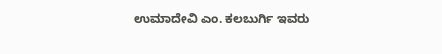ಉಮಾದೇವಿ ಎಂ. ಕಲಬುರ್ಗಿ ಇವರು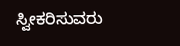ಸ್ವೀಕರಿಸುವರು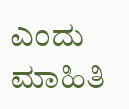ಎಂದು ಮಾಹಿತಿ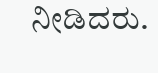ನೀಡಿದರು.